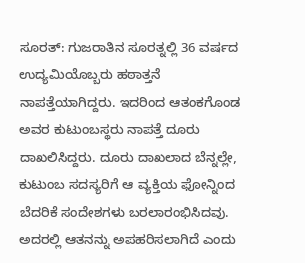ಸೂರತ್: ಗುಜರಾತಿನ ಸೂರತ್ನಲ್ಲಿ 36 ವರ್ಷದ ಉದ್ಯಮಿಯೊಬ್ಬರು ಹಠಾತ್ತನೆ ನಾಪತ್ತೆಯಾಗಿದ್ದರು. ಇದರಿಂದ ಆತಂಕಗೊಂಡ ಅವರ ಕುಟುಂಬಸ್ಥರು ನಾಪತ್ತೆ ದೂರು ದಾಖಲಿಸಿದ್ದರು. ದೂರು ದಾಖಲಾದ ಬೆನ್ನಲ್ಲೇ, ಕುಟುಂಬ ಸದಸ್ಯರಿಗೆ ಆ ವ್ಯಕ್ತಿಯ ಫೋನ್ನಿಂದ ಬೆದರಿಕೆ ಸಂದೇಶಗಳು ಬರಲಾರಂಭಿಸಿದವು. ಅದರಲ್ಲಿ ಆತನನ್ನು ಅಪಹರಿಸಲಾಗಿದೆ ಎಂದು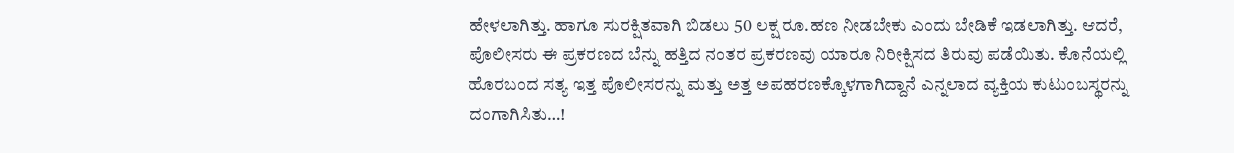ಹೇಳಲಾಗಿತ್ತು. ಹಾಗೂ ಸುರಕ್ಷಿತವಾಗಿ ಬಿಡಲು 50 ಲಕ್ಷ ರೂ.ಹಣ ನೀಡಬೇಕು ಎಂದು ಬೇಡಿಕೆ ಇಡಲಾಗಿತ್ತು. ಆದರೆ, ಪೊಲೀಸರು ಈ ಪ್ರಕರಣದ ಬೆನ್ನು ಹತ್ತಿದ ನಂತರ ಪ್ರಕರಣವು ಯಾರೂ ನಿರೀಕ್ಷಿಸದ ತಿರುವು ಪಡೆಯಿತು. ಕೊನೆಯಲ್ಲಿ ಹೊರಬಂದ ಸತ್ಯ ಇತ್ತ ಪೊಲೀಸರನ್ನು ಮತ್ತು ಅತ್ತ ಅಪಹರಣಕ್ಕೊಳಗಾಗಿದ್ದಾನೆ ಎನ್ನಲಾದ ವ್ಯಕ್ತಿಯ ಕುಟುಂಬಸ್ಥರನ್ನು ದಂಗಾಗಿಸಿತು…!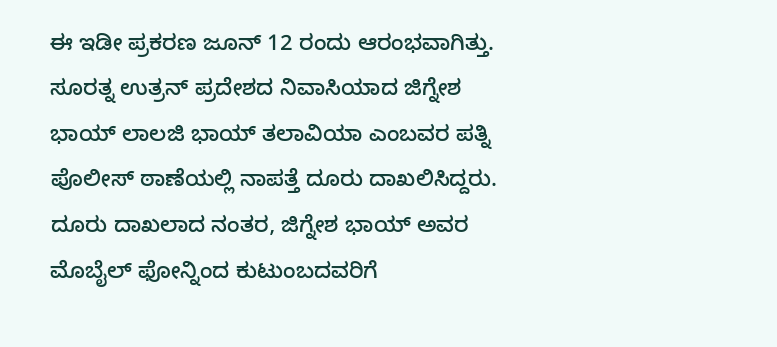ಈ ಇಡೀ ಪ್ರಕರಣ ಜೂನ್ 12 ರಂದು ಆರಂಭವಾಗಿತ್ತು. ಸೂರತ್ನ ಉತ್ರನ್ ಪ್ರದೇಶದ ನಿವಾಸಿಯಾದ ಜಿಗ್ನೇಶ ಭಾಯ್ ಲಾಲಜಿ ಭಾಯ್ ತಲಾವಿಯಾ ಎಂಬವರ ಪತ್ನಿ ಪೊಲೀಸ್ ಠಾಣೆಯಲ್ಲಿ ನಾಪತ್ತೆ ದೂರು ದಾಖಲಿಸಿದ್ದರು. ದೂರು ದಾಖಲಾದ ನಂತರ, ಜಿಗ್ನೇಶ ಭಾಯ್ ಅವರ ಮೊಬೈಲ್ ಫೋನ್ನಿಂದ ಕುಟುಂಬದವರಿಗೆ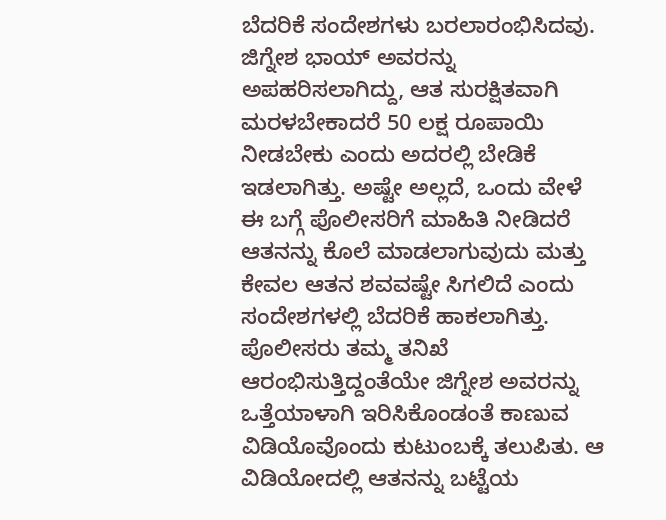ಬೆದರಿಕೆ ಸಂದೇಶಗಳು ಬರಲಾರಂಭಿಸಿದವು. ಜಿಗ್ನೇಶ ಭಾಯ್ ಅವರನ್ನು ಅಪಹರಿಸಲಾಗಿದ್ದು, ಆತ ಸುರಕ್ಷಿತವಾಗಿ ಮರಳಬೇಕಾದರೆ 50 ಲಕ್ಷ ರೂಪಾಯಿ ನೀಡಬೇಕು ಎಂದು ಅದರಲ್ಲಿ ಬೇಡಿಕೆ ಇಡಲಾಗಿತ್ತು. ಅಷ್ಟೇ ಅಲ್ಲದೆ, ಒಂದು ವೇಳೆ ಈ ಬಗ್ಗೆ ಪೊಲೀಸರಿಗೆ ಮಾಹಿತಿ ನೀಡಿದರೆ ಆತನನ್ನು ಕೊಲೆ ಮಾಡಲಾಗುವುದು ಮತ್ತು ಕೇವಲ ಆತನ ಶವವಷ್ಟೇ ಸಿಗಲಿದೆ ಎಂದು ಸಂದೇಶಗಳಲ್ಲಿ ಬೆದರಿಕೆ ಹಾಕಲಾಗಿತ್ತು.
ಪೊಲೀಸರು ತಮ್ಮ ತನಿಖೆ ಆರಂಭಿಸುತ್ತಿದ್ದಂತೆಯೇ ಜಿಗ್ನೇಶ ಅವರನ್ನು ಒತ್ತೆಯಾಳಾಗಿ ಇರಿಸಿಕೊಂಡಂತೆ ಕಾಣುವ ವಿಡಿಯೊವೊಂದು ಕುಟುಂಬಕ್ಕೆ ತಲುಪಿತು. ಆ ವಿಡಿಯೋದಲ್ಲಿ ಆತನನ್ನು ಬಟ್ಟೆಯ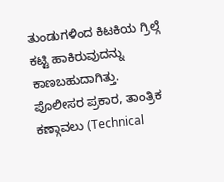ತುಂಡುಗಳಿಂದ ಕಿಟಕಿಯ ಗ್ರಿಲ್ಗೆ ಕಟ್ಟಿ ಹಾಕಿರುವುದನ್ನು ಕಾಣಬಹುದಾಗಿತ್ತು.
ಪೊಲೀಸರ ಪ್ರಕಾರ, ತಾಂತ್ರಿಕ ಕಣ್ಗಾವಲು (Technical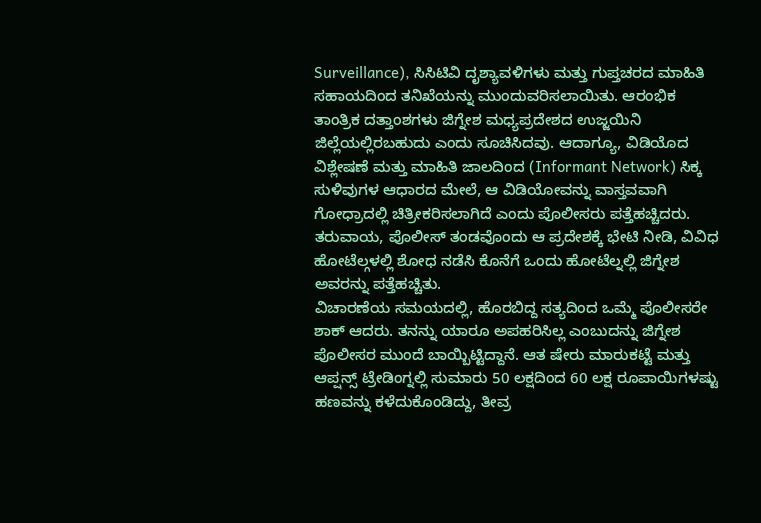Surveillance), ಸಿಸಿಟಿವಿ ದೃಶ್ಯಾವಳಿಗಳು ಮತ್ತು ಗುಪ್ತಚರದ ಮಾಹಿತಿ ಸಹಾಯದಿಂದ ತನಿಖೆಯನ್ನು ಮುಂದುವರಿಸಲಾಯಿತು. ಆರಂಭಿಕ ತಾಂತ್ರಿಕ ದತ್ತಾಂಶಗಳು ಜಿಗ್ನೇಶ ಮಧ್ಯಪ್ರದೇಶದ ಉಜ್ಜಯಿನಿ ಜಿಲ್ಲೆಯಲ್ಲಿರಬಹುದು ಎಂದು ಸೂಚಿಸಿದವು. ಆದಾಗ್ಯೂ, ವಿಡಿಯೊದ ವಿಶ್ಲೇಷಣೆ ಮತ್ತು ಮಾಹಿತಿ ಜಾಲದಿಂದ (Informant Network) ಸಿಕ್ಕ ಸುಳಿವುಗಳ ಆಧಾರದ ಮೇಲೆ, ಆ ವಿಡಿಯೋವನ್ನು ವಾಸ್ತವವಾಗಿ ಗೋಧ್ರಾದಲ್ಲಿ ಚಿತ್ರೀಕರಿಸಲಾಗಿದೆ ಎಂದು ಪೊಲೀಸರು ಪತ್ತೆಹಚ್ಚಿದರು. ತರುವಾಯ, ಪೊಲೀಸ್ ತಂಡವೊಂದು ಆ ಪ್ರದೇಶಕ್ಕೆ ಭೇಟಿ ನೀಡಿ, ವಿವಿಧ ಹೋಟೆಲ್ಗಳಲ್ಲಿ ಶೋಧ ನಡೆಸಿ ಕೊನೆಗೆ ಒಂದು ಹೋಟೆಲ್ನಲ್ಲಿ ಜಿಗ್ನೇಶ ಅವರನ್ನು ಪತ್ತೆಹಚ್ಚಿತು.
ವಿಚಾರಣೆಯ ಸಮಯದಲ್ಲಿ, ಹೊರಬಿದ್ದ ಸತ್ಯದಿಂದ ಒಮ್ಮೆ ಪೊಲೀಸರೇ ಶಾಕ್ ಆದರು. ತನನ್ನು ಯಾರೂ ಅಪಹರಿಸಿಲ್ಲ ಎಂಬುದನ್ನು ಜಿಗ್ನೇಶ ಪೊಲೀಸರ ಮುಂದೆ ಬಾಯ್ಬಿಟ್ಟಿದ್ದಾನೆ. ಆತ ಷೇರು ಮಾರುಕಟ್ಟೆ ಮತ್ತು ಆಪ್ಷನ್ಸ್ ಟ್ರೇಡಿಂಗ್ನಲ್ಲಿ ಸುಮಾರು 50 ಲಕ್ಷದಿಂದ 60 ಲಕ್ಷ ರೂಪಾಯಿಗಳಷ್ಟು ಹಣವನ್ನು ಕಳೆದುಕೊಂಡಿದ್ದು, ತೀವ್ರ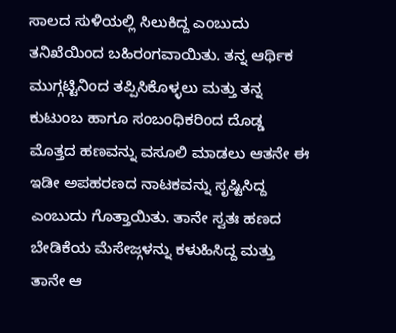ಸಾಲದ ಸುಳಿಯಲ್ಲಿ ಸಿಲುಕಿದ್ದ ಎಂಬುದು ತನಿಖೆಯಿಂದ ಬಹಿರಂಗವಾಯಿತು. ತನ್ನ ಆರ್ಥಿಕ ಮುಗ್ಗಟ್ಟಿನಿಂದ ತಪ್ಪಿಸಿಕೊಳ್ಳಲು ಮತ್ತು ತನ್ನ ಕುಟುಂಬ ಹಾಗೂ ಸಂಬಂಧಿಕರಿಂದ ದೊಡ್ಡ ಮೊತ್ತದ ಹಣವನ್ನು ವಸೂಲಿ ಮಾಡಲು ಆತನೇ ಈ ಇಡೀ ಅಪಹರಣದ ನಾಟಕವನ್ನು ಸೃಷ್ಟಿಸಿದ್ದ ಎಂಬುದು ಗೊತ್ತಾಯಿತು. ತಾನೇ ಸ್ವತಃ ಹಣದ ಬೇಡಿಕೆಯ ಮೆಸೇಜ್ಗಳನ್ನು ಕಳುಹಿಸಿದ್ದ ಮತ್ತು ತಾನೇ ಆ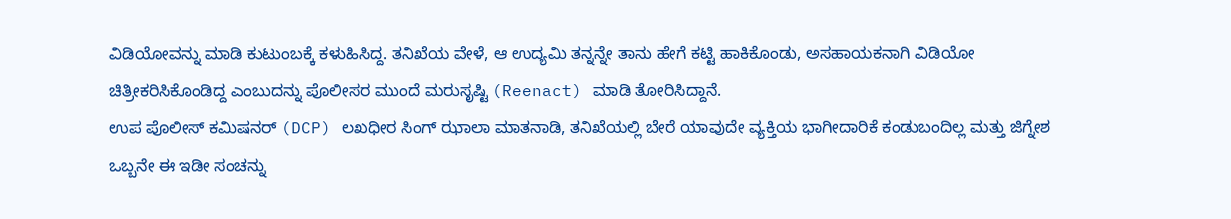ವಿಡಿಯೋವನ್ನು ಮಾಡಿ ಕುಟುಂಬಕ್ಕೆ ಕಳುಹಿಸಿದ್ದ. ತನಿಖೆಯ ವೇಳೆ, ಆ ಉದ್ಯಮಿ ತನ್ನನ್ನೇ ತಾನು ಹೇಗೆ ಕಟ್ಟಿ ಹಾಕಿಕೊಂಡು, ಅಸಹಾಯಕನಾಗಿ ವಿಡಿಯೋ ಚಿತ್ರೀಕರಿಸಿಕೊಂಡಿದ್ದ ಎಂಬುದನ್ನು ಪೊಲೀಸರ ಮುಂದೆ ಮರುಸೃಷ್ಟಿ (Reenact) ಮಾಡಿ ತೋರಿಸಿದ್ದಾನೆ.
ಉಪ ಪೊಲೀಸ್ ಕಮಿಷನರ್ (DCP) ಲಖಧೀರ ಸಿಂಗ್ ಝಾಲಾ ಮಾತನಾಡಿ, ತನಿಖೆಯಲ್ಲಿ ಬೇರೆ ಯಾವುದೇ ವ್ಯಕ್ತಿಯ ಭಾಗೀದಾರಿಕೆ ಕಂಡುಬಂದಿಲ್ಲ ಮತ್ತು ಜಿಗ್ನೇಶ ಒಬ್ಬನೇ ಈ ಇಡೀ ಸಂಚನ್ನು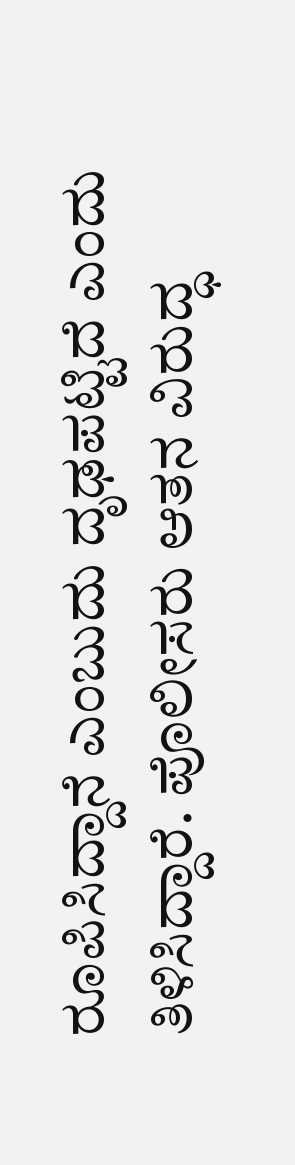ರೂಪಿಸಿದ್ದಾನೆ ಎಂಬುದು ದೃಢಪಟ್ಟಿದೆ ಎಂದು ತಿಳಿಸಿದ್ದಾರೆ. ಪೊಲೀಸರು ಆತನ ವಿರುದ್ಧ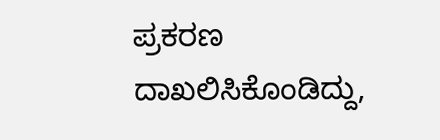ಪ್ರಕರಣ ದಾಖಲಿಸಿಕೊಂಡಿದ್ದು,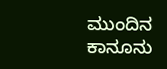ಮುಂದಿನ ಕಾನೂನು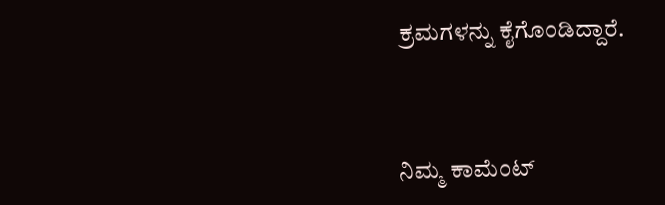ಕ್ರಮಗಳನ್ನು ಕೈಗೊಂಡಿದ್ದಾರೆ.



ನಿಮ್ಮ ಕಾಮೆಂಟ್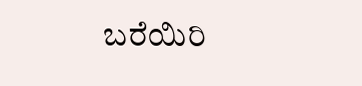ಬರೆಯಿರಿ